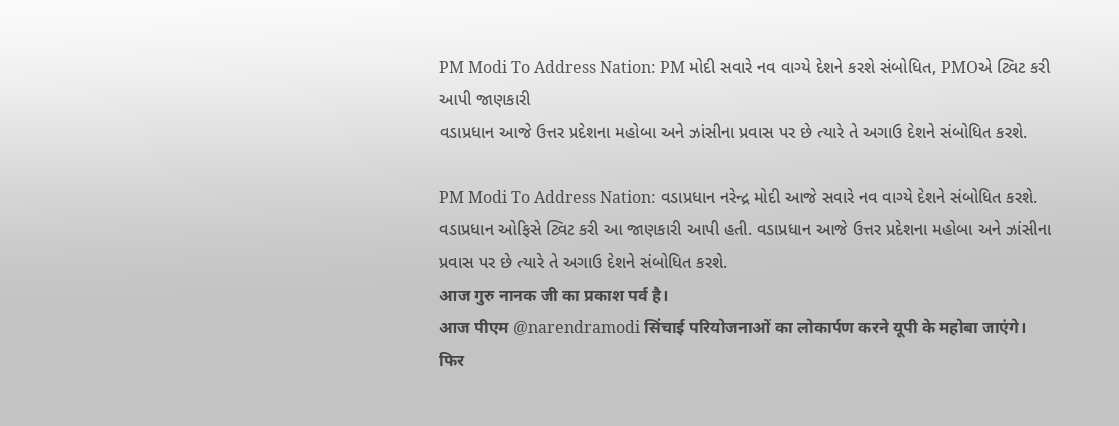PM Modi To Address Nation: PM મોદી સવારે નવ વાગ્યે દેશને કરશે સંબોધિત, PMOએ ટ્વિટ કરી આપી જાણકારી
વડાપ્રધાન આજે ઉત્તર પ્રદેશના મહોબા અને ઝાંસીના પ્રવાસ પર છે ત્યારે તે અગાઉ દેશને સંબોધિત કરશે.

PM Modi To Address Nation: વડાપ્રધાન નરેન્દ્ર મોદી આજે સવારે નવ વાગ્યે દેશને સંબોધિત કરશે. વડાપ્રધાન ઓફિસે ટ્વિટ કરી આ જાણકારી આપી હતી. વડાપ્રધાન આજે ઉત્તર પ્રદેશના મહોબા અને ઝાંસીના પ્રવાસ પર છે ત્યારે તે અગાઉ દેશને સંબોધિત કરશે.
आज गुरु नानक जी का प्रकाश पर्व है।
आज पीएम @narendramodi सिंचाई परियोजनाओं का लोकार्पण करने यूपी के महोबा जाएंगे।
फिर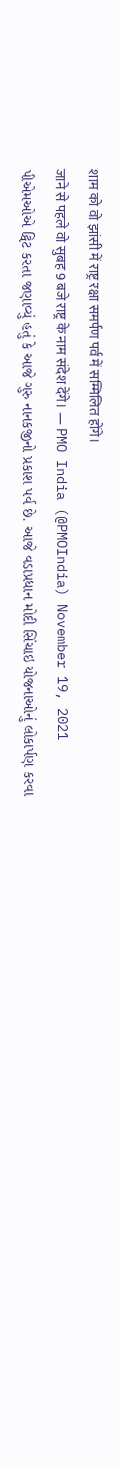शाम को वो झांसी में राष्ट्र रक्षा समर्पण पर्व में सम्मिलित होंगे।
जाने से पहले वो सुबह 9 बजे राष्ट्र के नाम संदेश देंगे। — PMO India (@PMOIndia) November 19, 2021
પીએમઓએ ટ્વિટ કરતા જણાવ્યું હતું કે આજે ગુરુ નાનકજીનો પ્રકાશ પર્વ છે. આજે વડાપ્રધાન મોદી સિંચાઇ યોજનાઓનું લોકાર્પણ કરવા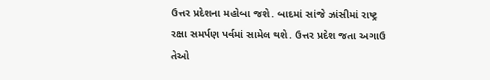ઉત્તર પ્રદેશના મહોબા જશે. બાદમાં સાંજે ઝાંસીમાં રાષ્ટ્ર રક્ષા સમર્પણ પર્વમાં સામેલ થશે. ઉત્તર પ્રદેશ જતા અગાઉ તેઓ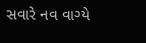સવારે નવ વાગ્યે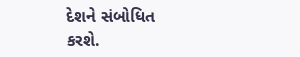દેશને સંબોધિત કરશે.